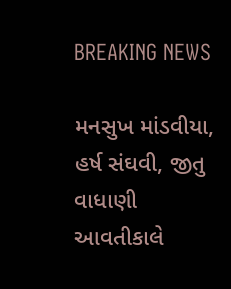BREAKING NEWS

મનસુખ માંડવીયા, હર્ષ સંઘવી, જીતુ વાધાણી આવતીકાલે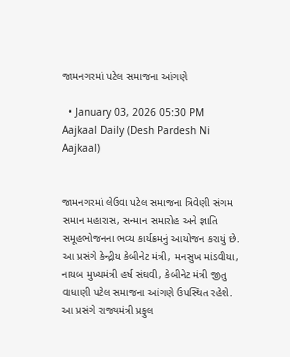જામનગરમાં પટેલ સમાજના આંગણે

  • January 03, 2026 05:30 PM
Aajkaal Daily (Desh Pardesh Ni Aajkaal)


જામનગરમાં લેઉવા પટેલ સમાજના ત્રિવેણી સંગમ સમાન મહારાસ, સન્માન સમારોહ અને જ્ઞાતિ સમૂહભોજનના ભવ્ય કાર્યક્રમનું આયોજન કરાયું છે. આ પ્રસંગે કેન્દ્રીય કેબીનેટ મંત્રી, મનસુખ માંડવીયા, નાયબ મુખ્યમંત્રી હર્ષ સંઘવી, કેબીનેટ મંત્રી જીતુ વાધાણી પટેલ સમાજના આંગણે ઉપસ્થિત રહેશે. આ પ્રસંગે રાજ્યમંત્રી પ્રફુલ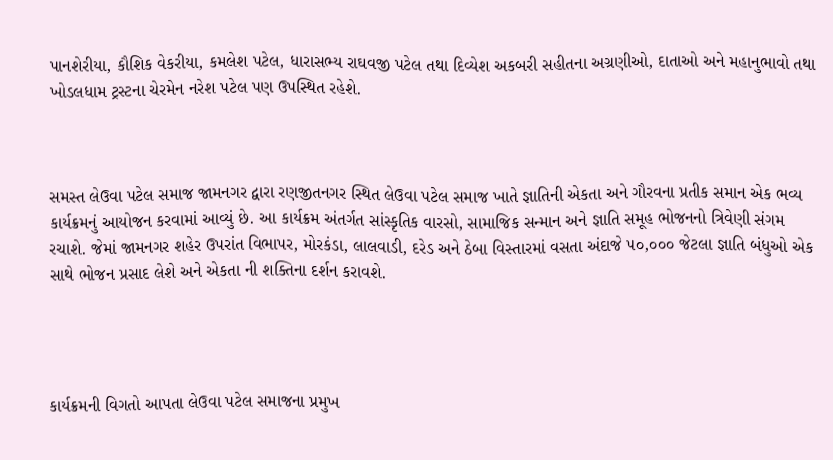પાનશેરીયા, કૌશિક વેકરીયા, કમલેશ પટેલ, ધારાસભ્ય રાઘવજી પટેલ તથા દિવ્યેશ અકબરી સહીતના અગ્રણીઓ, દાતાઓ અને મહાનુભાવો તથા ખોડલધામ ટ્રસ્ટના ચેરમેન નરેશ પટેલ પણ ઉપસ્થિત રહેશે.



સમસ્ત લેઉવા પટેલ સમાજ જામનગર દ્વારા રણજીતનગર સ્થિત લેઉવા પટેલ સમાજ ખાતે જ્ઞાતિની એકતા અને ગૌરવના પ્રતીક સમાન એક ભવ્ય કાર્યક્રમનું આયોજન કરવામાં આવ્યું છે. આ કાર્યક્રમ અંતર્ગત સાંસ્કૃતિક વારસો, સામાજિક સન્માન અને જ્ઞાતિ સમૂહ ભોજનનો ત્રિવેણી સંગમ રચાશે. જેમાં જામનગર શહેર ઉપરાંત વિભાપર, મોરકંડા, લાલવાડી, દરેડ અને ઠેબા વિસ્તારમાં વસતા અંદાજે ૫૦,૦૦૦ જેટલા જ્ઞાતિ બંધુઓ એક સાથે ભોજન પ્રસાદ લેશે અને એકતા ની શક્તિના દર્શન કરાવશે.




કાર્યક્રમની વિગતો આપતા લેઉવા પટેલ સમાજના પ્રમુખ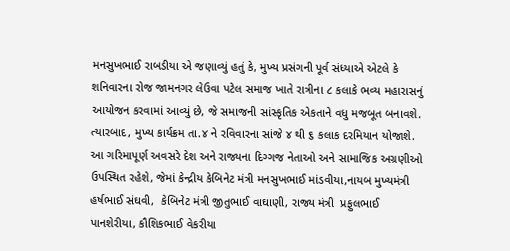મનસુખભાઈ રાબડીયા એ જણાવ્યું હતું કે, મુખ્ય પ્રસંગની પૂર્વ સંધ્યાએ એટલે કે શનિવારના રોજ જામનગર લેઉવા પટેલ સમાજ ખાતે રાત્રીના ૮ કલાકે ભવ્ય મહારાસનું આયોજન કરવામાં આવ્યું છે, જે સમાજની સાંસ્કૃતિક એકતાને વધુ મજબૂત બનાવશે. ત્યારબાદ, મુખ્ય કાર્યક્રમ તા.૪ ને રવિવારના સાંજે ૪ થી ૬ કલાક દરમિયાન યોજાશે. આ ગરિમાપૂર્ણ અવસરે દેશ અને રાજ્યના દિગ્ગજ નેતાઓ અને સામાજિક અગ્રણીઓ ઉપસ્થિત રહેશે, જેમાં કેન્દ્રીય કેબિનેટ મંત્રી મનસુખભાઈ માંડવીયા,નાયબ મુખ્યમંત્રી હર્ષભાઈ સંઘવી,  કેબિનેટ મંત્રી જીતુભાઈ વાઘાણી, રાજ્ય મંત્રી  પ્રફુલભાઈ પાનશેરીયા, કૌશિકભાઈ વેકરીયા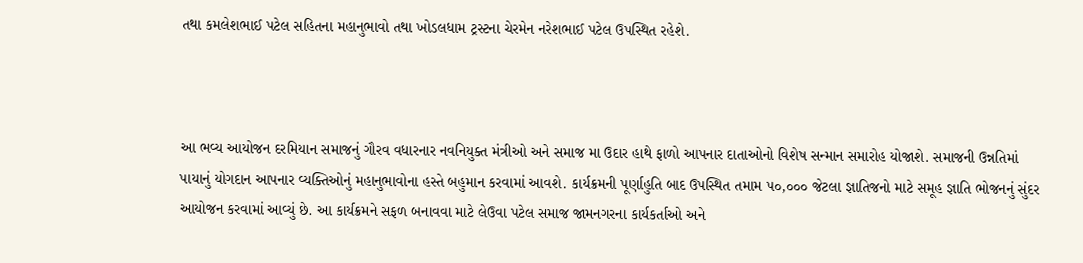તથા કમલેશભાઈ પટેલ સહિતના મહાનુભાવો તથા ખોડલધામ ટ્રસ્ટના ચેરમેન નરેશભાઈ પટેલ ઉપસ્થિત રહેશે.



આ ભવ્ય આયોજન દરમિયાન સમાજનું ગૌરવ વધારનાર નવનિયુક્ત મંત્રીઓ અને સમાજ મા ઉદાર હાથે ફાળો આપનાર દાતાઓનો વિશેષ સન્માન સમારોહ યોજાશે. સમાજની ઉન્નતિમાં પાયાનું યોગદાન આપનાર વ્યક્તિઓનું મહાનુભાવોના હસ્તે બહુમાન કરવામાં આવશે. કાર્યક્રમની પૂર્ણાહુતિ બાદ ઉપસ્થિત તમામ ૫૦,૦૦૦ જેટલા જ્ઞાતિજનો માટે સમૂહ જ્ઞાતિ ભોજનનું સુંદર આયોજન કરવામાં આવ્યું છે. આ કાર્યક્રમને સફળ બનાવવા માટે લેઉવા પટેલ સમાજ જામનગરના કાર્યકર્તાઓ અને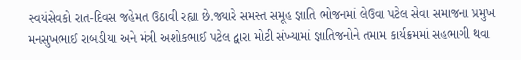સ્વયંસેવકો રાત-દિવસ જહેમત ઉઠાવી રહ્યા છે.જ્યારે સમસ્ત સમૂહ જ્ઞાતિ ભોજનમાં લેઉવા પટેલ સેવા સમાજના પ્રમુખ મનસુખભાઈ રાબડીયા અને મંત્રી અશોકભાઈ પટેલ દ્વારા મોટી સંખ્યામાં જ્ઞાતિજનોને તમામ કાર્યક્રમમાં સહભાગી થવા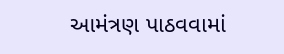આમંત્રણ પાઠવવામાં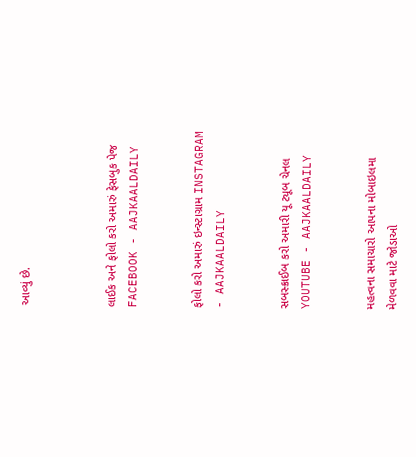આવ્યું છે.



લાઈક અને ફોલો કરો અમારું ફેસબુક પેજ FACEBOOK - AAJKAALDAILY


ફોલો કરો અમારું ઇન્સ્ટાગ્રામ INSTAGRAM - AAJKAALDAILY


સબસ્ક્રાઈબ કરો અમારી યૂ ટ્યૂબ ચેનલ YOUTUBE - AAJKAALDAILY


મહત્વના સમાચારો આપના મોબાઇલમા મેળવવા માટે જોડાઓ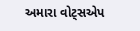અમારા વોટ્સએપ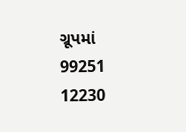ગ્રૂપમાં  99251 12230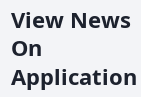View News On Application